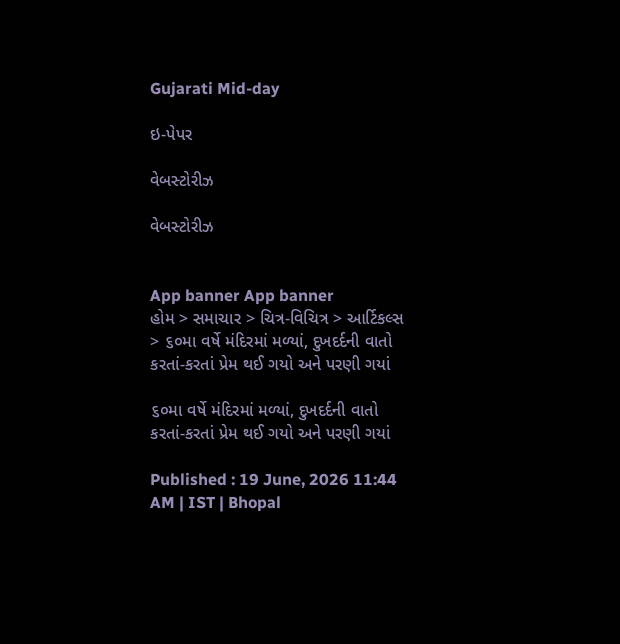Gujarati Mid-day

ઇ-પેપર

વેબસ્ટોરીઝ

વેબસ્ટોરીઝ


App banner App banner
હોમ > સમાચાર > ચિત્ર-વિચિત્ર > આર્ટિકલ્સ > ૬૦મા વર્ષે મંદિરમાં મળ્યાં, દુખદર્દની વાતો કરતાં-કરતાં પ્રેમ થઈ ગયો અને પરણી ગયાં

૬૦મા વર્ષે મંદિરમાં મળ્યાં, દુખદર્દની વાતો કરતાં-કરતાં પ્રેમ થઈ ગયો અને પરણી ગયાં

Published : 19 June, 2026 11:44 AM | IST | Bhopal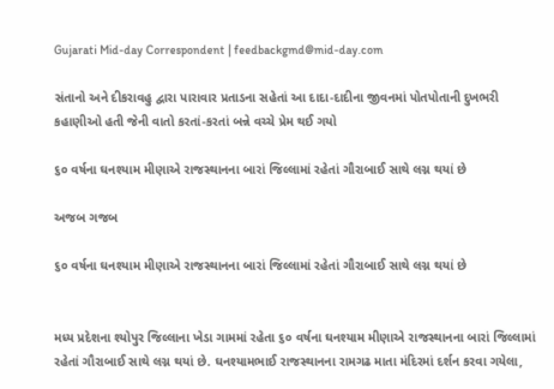Gujarati Mid-day Correspondent | feedbackgmd@mid-day.com

સંતાનો અને દીકરાવહુ દ્વારા પારાવાર પ્રતાડના સહેતાં આ દાદા-દાદીના જીવનમાં પોતપોતાની દુખભરી કહાણીઓ હતી જેની વાતો કરતાં-કરતાં બન્ને વચ્ચે પ્રેમ થઈ ગયો

૬૦ વર્ષના ઘનશ્યામ મીણાએ રાજસ્થાનના બારાં જિલ્લામાં રહેતાં ગૌરાબાઈ સાથે લગ્ન થયાં છે

અજબ ગજબ

૬૦ વર્ષના ઘનશ્યામ મીણાએ રાજસ્થાનના બારાં જિલ્લામાં રહેતાં ગૌરાબાઈ સાથે લગ્ન થયાં છે


મધ્ય પ્રદેશના શ્યોપુર જિલ્લાના ખેડા ગામમાં રહેતા ૬૦ વર્ષના ઘનશ્યામ મીણાએ રાજસ્થાનના બારાં જિલ્લામાં રહેતાં ગૌરાબાઈ સાથે લગ્ન થયાં છે. ઘનશ્યામભાઈ રાજસ્થાનના રામગઢ માતા મંદિરમાં દર્શન કરવા ગયેલા,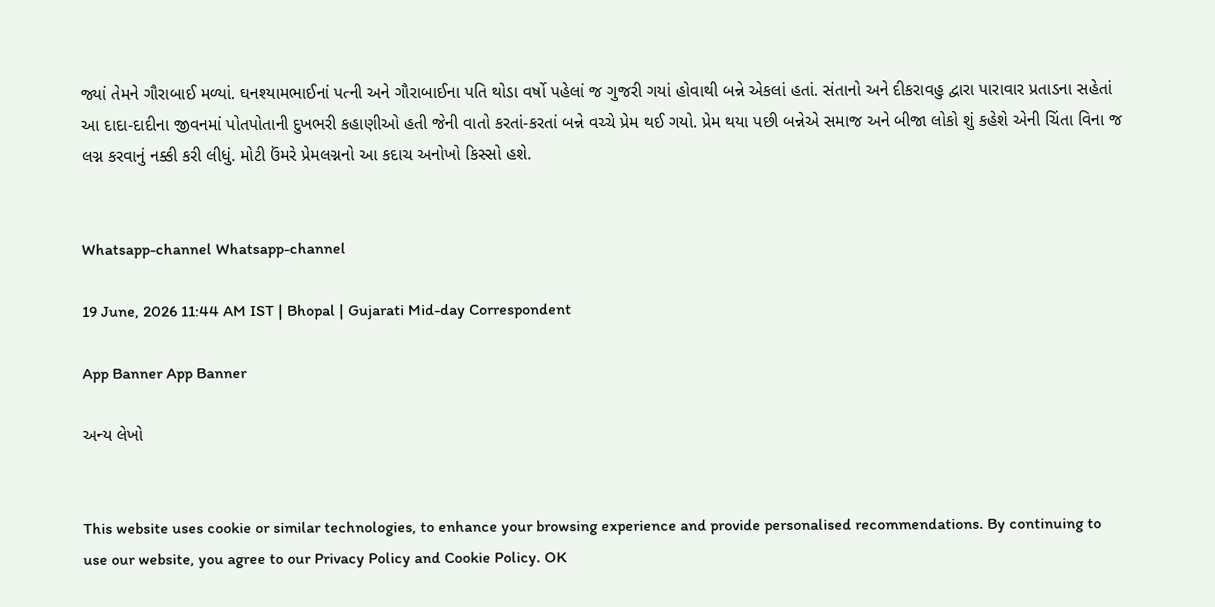જ્યાં તેમને ગૌરાબાઈ મળ્યાં. ઘનશ્યામભાઈનાં પત્ની અને ગૌરાબાઈના પતિ થોડા વર્ષો પહેલાં જ ગુજરી ગયાં હોવાથી બન્ને એકલાં હતાં. સંતાનો અને દીકરાવહુ દ્વારા પારાવાર પ્રતાડના સહેતાં આ દાદા-દાદીના જીવનમાં પોતપોતાની દુખભરી કહાણીઓ હતી જેની વાતો કરતાં-કરતાં બન્ને વચ્ચે પ્રેમ થઈ ગયો. પ્રેમ થયા પછી બન્નેએ સમાજ અને બીજા લોકો શું કહેશે એની ચિંતા વિના જ લગ્ન કરવાનું નક્કી કરી લીધું. મોટી ઉંમરે પ્રેમલગ્નનો આ કદાચ અનોખો કિસ્સો હશે.


Whatsapp-channel Whatsapp-channel

19 June, 2026 11:44 AM IST | Bhopal | Gujarati Mid-day Correspondent

App Banner App Banner

અન્ય લેખો


This website uses cookie or similar technologies, to enhance your browsing experience and provide personalised recommendations. By continuing to use our website, you agree to our Privacy Policy and Cookie Policy. OK